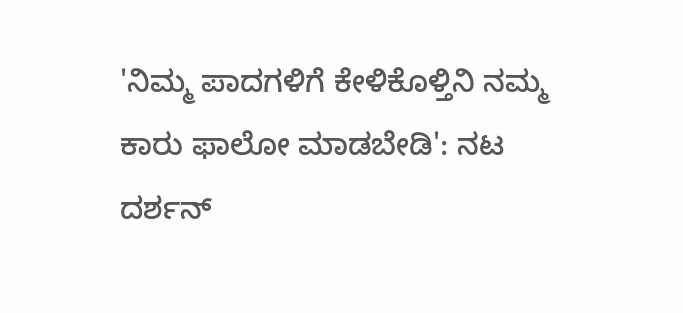'ನಿಮ್ಮ ಪಾದಗಳಿಗೆ ಕೇಳಿಕೊಳ್ತಿನಿ ನಮ್ಮ ಕಾರು ಫಾಲೋ ಮಾಡಬೇಡಿ': ನಟ ದರ್ಶನ್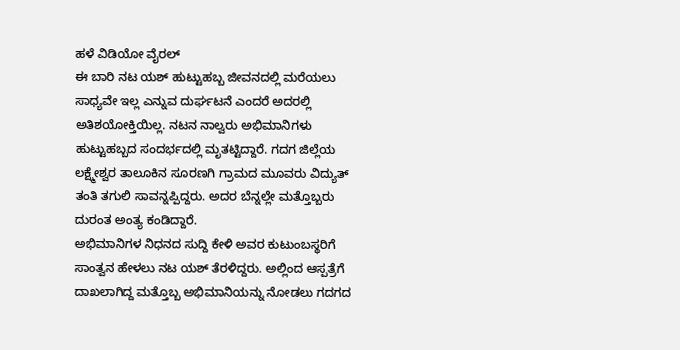ಹಳೆ ವಿಡಿಯೋ ವೈರಲ್
ಈ ಬಾರಿ ನಟ ಯಶ್ ಹುಟ್ಟುಹಬ್ಬ ಜೀವನದಲ್ಲಿ ಮರೆಯಲು ಸಾಧ್ಯವೇ ಇಲ್ಲ ಎನ್ನುವ ದುರ್ಘಟನೆ ಎಂದರೆ ಅದರಲ್ಲಿ ಅತಿಶಯೋಕ್ತಿಯಿಲ್ಲ. ನಟನ ನಾಲ್ವರು ಅಭಿಮಾನಿಗಳು ಹುಟ್ಟುಹಬ್ಬದ ಸಂದರ್ಭದಲ್ಲಿ ಮೃತಟ್ಟಿದ್ದಾರೆ. ಗದಗ ಜಿಲ್ಲೆಯ ಲಕ್ಷ್ಮೇಶ್ವರ ತಾಲೂಕಿನ ಸೂರಣಗಿ ಗ್ರಾಮದ ಮೂವರು ವಿದ್ಯುತ್ ತಂತಿ ತಗುಲಿ ಸಾವನ್ನಪ್ಪಿದ್ದರು. ಅದರ ಬೆನ್ನಲ್ಲೇ ಮತ್ತೊಬ್ಬರು ದುರಂತ ಅಂತ್ಯ ಕಂಡಿದ್ದಾರೆ.
ಅಭಿಮಾನಿಗಳ ನಿಧನದ ಸುದ್ದಿ ಕೇಳಿ ಅವರ ಕುಟುಂಬಸ್ಥರಿಗೆ ಸಾಂತ್ವನ ಹೇಳಲು ನಟ ಯಶ್ ತೆರಳಿದ್ದರು. ಅಲ್ಲಿಂದ ಆಸ್ಪತ್ರೆಗೆ ದಾಖಲಾಗಿದ್ದ ಮತ್ತೊಬ್ಬ ಅಭಿಮಾನಿಯನ್ನು ನೋಡಲು ಗದಗದ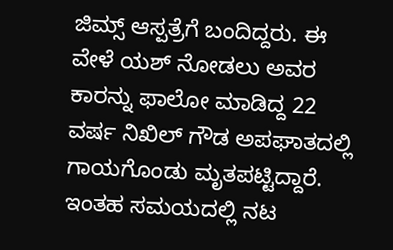ಜಿಮ್ಸ್ ಆಸ್ಪತ್ರೆಗೆ ಬಂದಿದ್ದರು. ಈ ವೇಳೆ ಯಶ್ ನೋಡಲು ಅವರ ಕಾರನ್ನು ಫಾಲೋ ಮಾಡಿದ್ದ 22 ವರ್ಷ ನಿಖಿಲ್ ಗೌಡ ಅಪಘಾತದಲ್ಲಿ ಗಾಯಗೊಂಡು ಮೃತಪಟ್ಟಿದ್ದಾರೆ. ಇಂತಹ ಸಮಯದಲ್ಲಿ ನಟ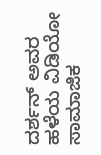ದರ್ಶನ್ ಅವರ ಹಳೆಯ ವಿಡಿಯೋ ಸಾಮಾಜಿಕ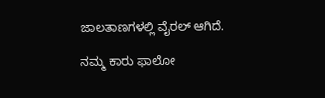ಜಾಲತಾಣಗಳಲ್ಲಿ ವೈರಲ್ ಆಗಿದೆ.

ನಮ್ಮ ಕಾರು ಫಾಲೋ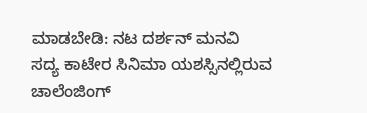ಮಾಡಬೇಡಿ: ನಟ ದರ್ಶನ್ ಮನವಿ
ಸದ್ಯ ಕಾಟೇರ ಸಿನಿಮಾ ಯಶಸ್ಸಿನಲ್ಲಿರುವ ಚಾಲೆಂಜಿಂಗ್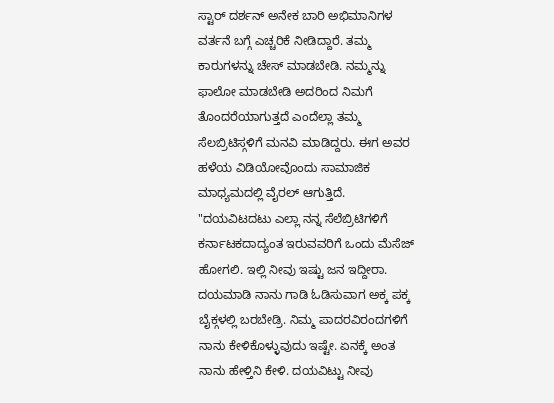ಸ್ಟಾರ್ ದರ್ಶನ್ ಅನೇಕ ಬಾರಿ ಅಭಿಮಾನಿಗಳ ವರ್ತನೆ ಬಗ್ಗೆ ಎಚ್ಚರಿಕೆ ನೀಡಿದ್ದಾರೆ. ತಮ್ಮ ಕಾರುಗಳನ್ನು ಚೇಸ್ ಮಾಡಬೇಡಿ. ನಮ್ಮನ್ನು ಫಾಲೋ ಮಾಡಬೇಡಿ ಅದರಿಂದ ನಿಮಗೆ ತೊಂದರೆಯಾಗುತ್ತದೆ ಎಂದೆಲ್ಲಾ ತಮ್ಮ ಸೆಲಬ್ರಿಟಿಸ್ಗಳಿಗೆ ಮನವಿ ಮಾಡಿದ್ದರು. ಈಗ ಅವರ ಹಳೆಯ ವಿಡಿಯೋವೊಂದು ಸಾಮಾಜಿಕ ಮಾಧ್ಯಮದಲ್ಲಿ ವೈರಲ್ ಆಗುತ್ತಿದೆ.
"ದಯವಿಟದಟು ಎಲ್ಲಾ ನನ್ನ ಸೆಲೆಬ್ರಿಟಿಗಳಿಗೆ ಕರ್ನಾಟಕದಾದ್ಯಂತ ಇರುವವರಿಗೆ ಒಂದು ಮೆಸೆಜ್ ಹೋಗಲಿ. ಇಲ್ಲಿ ನೀವು ಇಷ್ಟು ಜನ ಇದ್ದೀರಾ. ದಯಮಾಡಿ ನಾನು ಗಾಡಿ ಓಡಿಸುವಾಗ ಅಕ್ಕ ಪಕ್ಕ ಬೈಕ್ಗಳಲ್ಲಿ ಬರಬೇಡ್ರಿ. ನಿಮ್ಮ ಪಾದರವಿರಂದಗಳಿಗೆ ನಾನು ಕೇಳಿಕೊಳ್ಳುವುದು ಇಷ್ಟೇ. ಏನಕ್ಕೆ ಅಂತ ನಾನು ಹೇಳ್ತಿನಿ ಕೇಳಿ. ದಯವಿಟ್ಟು ನೀವು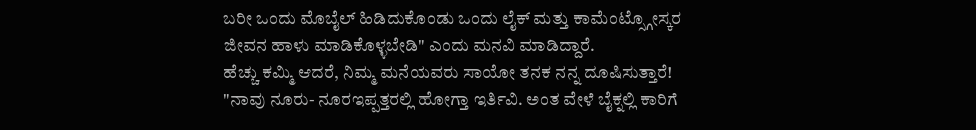ಬರೀ ಒಂದು ಮೊಬೈಲ್ ಹಿಡಿದುಕೊಂಡು ಒಂದು ಲೈಕ್ ಮತ್ತು ಕಾಮೆಂಟ್ಸ್ಗೋಸ್ಕರ ಜೀವನ ಹಾಳು ಮಾಡಿಕೊಳ್ಳಬೇಡಿ" ಎಂದು ಮನವಿ ಮಾಡಿದ್ದಾರೆ.
ಹೆಚ್ಚು ಕಮ್ಮಿ ಆದರೆ, ನಿಮ್ಮ ಮನೆಯವರು ಸಾಯೋ ತನಕ ನನ್ನ ದೂಷಿಸುತ್ತಾರೆ!
"ನಾವು ನೂರು- ನೂರಇಪ್ಪತ್ತರಲ್ಲಿ ಹೋಗ್ತಾ ಇರ್ತಿವಿ. ಅಂತ ವೇಳೆ ಬೈಕ್ನಲ್ಲಿ ಕಾರಿಗೆ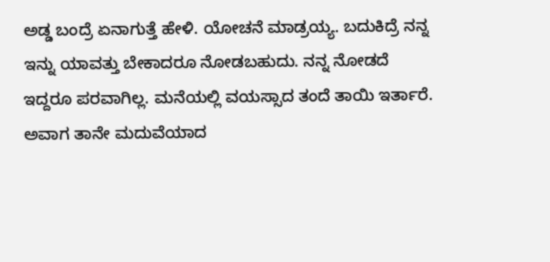ಅಡ್ಡ ಬಂದ್ರೆ ಏನಾಗುತ್ತೆ ಹೇಳಿ. ಯೋಚನೆ ಮಾಡ್ರಯ್ಯ. ಬದುಕಿದ್ರೆ ನನ್ನ ಇನ್ನು ಯಾವತ್ತು ಬೇಕಾದರೂ ನೋಡಬಹುದು. ನನ್ನ ನೋಡದೆ ಇದ್ದರೂ ಪರವಾಗಿಲ್ಲ. ಮನೆಯಲ್ಲಿ ವಯಸ್ಸಾದ ತಂದೆ ತಾಯಿ ಇರ್ತಾರೆ. ಅವಾಗ ತಾನೇ ಮದುವೆಯಾದ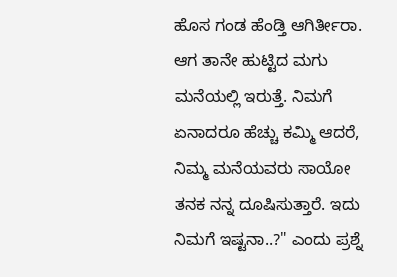ಹೊಸ ಗಂಡ ಹೆಂಡ್ತಿ ಆಗಿರ್ತೀರಾ. ಆಗ ತಾನೇ ಹುಟ್ಟಿದ ಮಗು ಮನೆಯಲ್ಲಿ ಇರುತ್ತೆ. ನಿಮಗೆ ಏನಾದರೂ ಹೆಚ್ಚು ಕಮ್ಮಿ ಆದರೆ, ನಿಮ್ಮ ಮನೆಯವರು ಸಾಯೋ ತನಕ ನನ್ನ ದೂಷಿಸುತ್ತಾರೆ. ಇದು ನಿಮಗೆ ಇಷ್ಟನಾ..?" ಎಂದು ಪ್ರಶ್ನೆ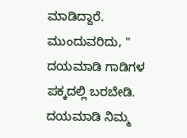ಮಾಡಿದ್ದಾರೆ.
ಮುಂದುವರಿದು, " ದಯಮಾಡಿ ಗಾಡಿಗಳ ಪಕ್ಕದಲ್ಲಿ ಬರಬೇಡಿ. ದಯಮಾಡಿ ನಿಮ್ಮ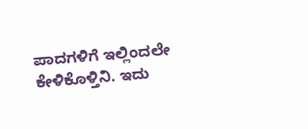ಪಾದಗಳಿಗೆ ಇಲ್ಲಿಂದಲೇ ಕೇಳಿಕೊಳ್ತಿನಿ. ಇದು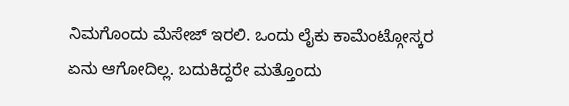ನಿಮಗೊಂದು ಮೆಸೇಜ್ ಇರಲಿ. ಒಂದು ಲೈಕು ಕಾಮೆಂಟ್ಗೋಸ್ಕರ ಏನು ಆಗೋದಿಲ್ಲ. ಬದುಕಿದ್ದರೇ ಮತ್ತೊಂದು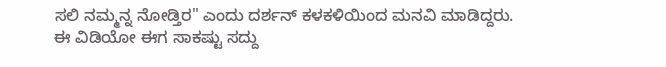ಸಲಿ ನಮ್ಮನ್ನ ನೋಡ್ತಿರ" ಎಂದು ದರ್ಶನ್ ಕಳಕಳಿಯಿಂದ ಮನವಿ ಮಾಡಿದ್ದರು. ಈ ವಿಡಿಯೋ ಈಗ ಸಾಕಷ್ಟು ಸದ್ದು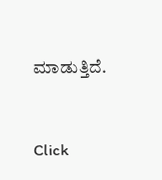ಮಾಡುತ್ತಿದೆ.


Click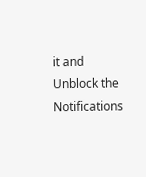it and Unblock the Notifications